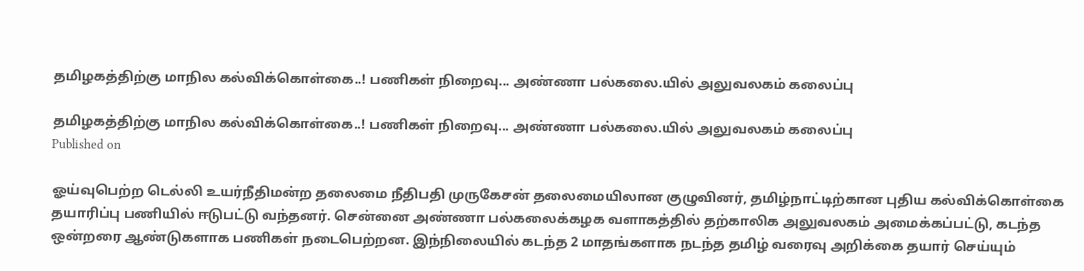தமிழகத்திற்கு மாநில கல்விக்கொள்கை..! பணிகள் நிறைவு... அண்ணா பல்கலை.யில் அலுவலகம் கலைப்பு

தமிழகத்திற்கு மாநில கல்விக்கொள்கை..! பணிகள் நிறைவு... அண்ணா பல்கலை.யில் அலுவலகம் கலைப்பு
Published on

ஓய்வுபெற்ற டெல்லி உயர்நீதிமன்ற தலைமை நீதிபதி முருகேசன் தலைமையிலான குழுவினர், தமிழ்நாட்டிற்கான புதிய கல்விக்கொள்கை தயாரிப்பு பணியில் ஈடுபட்டு வந்தனர். சென்னை அண்ணா பல்கலைக்கழக வளாகத்தில் தற்காலிக அலுவலகம் அமைக்கப்பட்டு, கடந்த ஒன்றரை ஆண்டுகளாக பணிகள் நடைபெற்றன. இந்நிலையில் கடந்த 2 மாதங்களாக நடந்த தமிழ் வரைவு அறிக்கை தயார் செய்யும்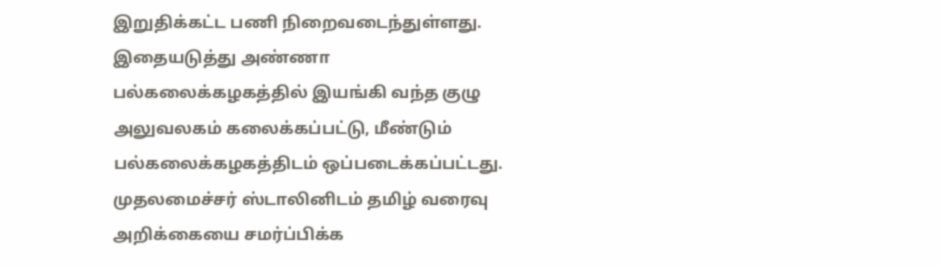இறுதிக்கட்ட பணி நிறைவடைந்துள்ளது. இதையடுத்து அண்ணா பல்கலைக்கழகத்தில் இயங்கி வந்த குழு அலுவலகம் கலைக்கப்பட்டு, மீண்டும் பல்கலைக்கழகத்திடம் ஒப்படைக்கப்பட்டது. முதலமைச்சர் ஸ்டாலினிடம் தமிழ் வரைவு அறிக்கையை சமர்ப்பிக்க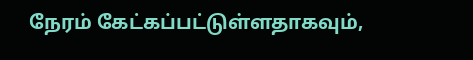நேரம் கேட்கப்பட்டுள்ளதாகவும்,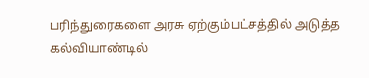பரிந்துரைகளை அரசு ஏற்கும்பட்சத்தில் அடுத்த கல்வியாண்டில்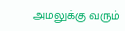அமலுக்கு வரும்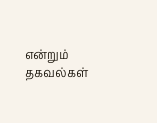என்றும் தகவல்கள்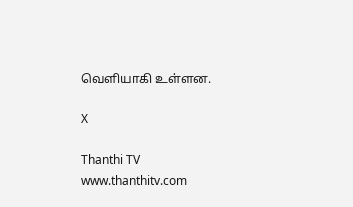வெளியாகி உள்ளன.

X

Thanthi TV
www.thanthitv.com